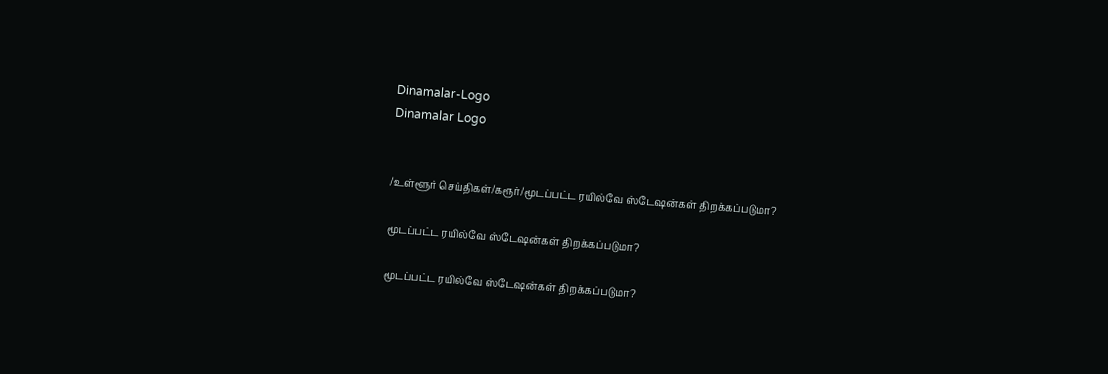Dinamalar-Logo
Dinamalar Logo


/உள்ளூர் செய்திகள்/கரூர்/மூடப்பட்ட ரயில்வே ஸ்டேஷன்கள் திறக்கப்படுமா?

மூடப்பட்ட ரயில்வே ஸ்டேஷன்கள் திறக்கப்படுமா?

மூடப்பட்ட ரயில்வே ஸ்டேஷன்கள் திறக்கப்படுமா?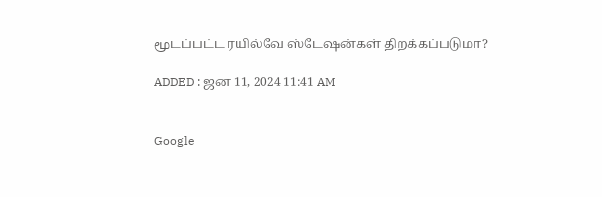மூடப்பட்ட ரயில்வே ஸ்டேஷன்கள் திறக்கப்படுமா?

ADDED : ஜன 11, 2024 11:41 AM


Google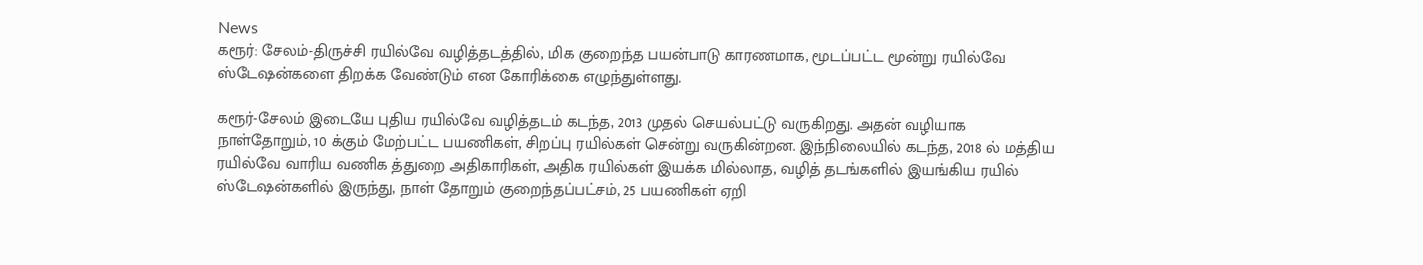News
கரூர்: சேலம்-திருச்சி ரயில்வே வழித்தடத்தில், மிக குறைந்த பயன்பாடு காரணமாக, மூடப்பட்ட மூன்று ரயில்வே ஸ்டேஷன்களை திறக்க வேண்டும் என கோரிக்கை எழுந்துள்ளது.

கரூர்-சேலம் இடையே புதிய ரயில்வே வழித்தடம் கடந்த, 2013 முதல் செயல்பட்டு வருகிறது. அதன் வழியாக நாள்தோறும், 10 க்கும் மேற்பட்ட பயணிகள், சிறப்பு ரயில்கள் சென்று வருகின்றன. இந்நிலையில் கடந்த, 2018 ல் மத்திய ரயில்வே வாரிய வணிக த்துறை அதிகாரிகள், அதிக ரயில்கள் இயக்க மில்லாத, வழித் தடங்களில் இயங்கிய ரயில் ஸ்டேஷன்களில் இருந்து, நாள் தோறும் குறைந்தப்பட்சம், 25 பயணிகள் ஏறி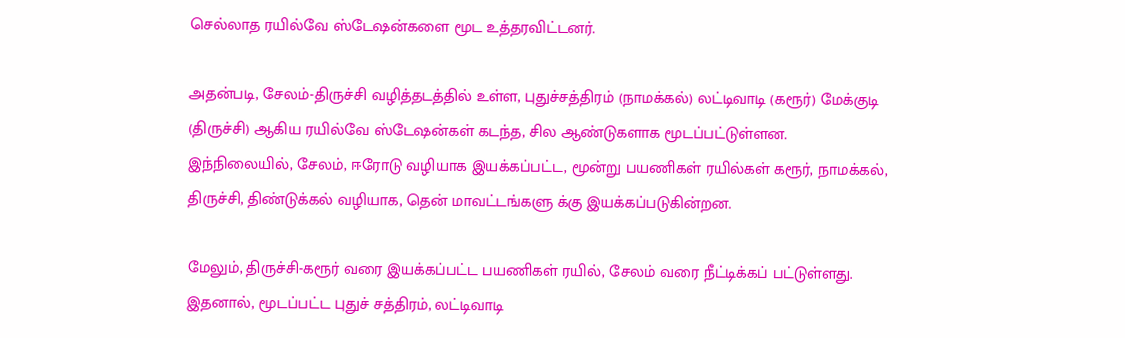செல்லாத ரயில்வே ஸ்டேஷன்களை மூட உத்தரவிட்டனர்.

அதன்படி, சேலம்-திருச்சி வழித்தடத்தில் உள்ள, புதுச்சத்திரம் (நாமக்கல்) லட்டிவாடி (கரூர்) மேக்குடி (திருச்சி) ஆகிய ரயில்வே ஸ்டேஷன்கள் கடந்த, சில ஆண்டுகளாக மூடப்பட்டுள்ளன. இந்நிலையில், சேலம், ஈரோடு வழியாக இயக்கப்பட்ட, மூன்று பயணிகள் ரயில்கள் கரூர், நாமக்கல், திருச்சி, திண்டுக்கல் வழியாக, தென் மாவட்டங்களு க்கு இயக்கப்படுகின்றன.

மேலும், திருச்சி-கரூர் வரை இயக்கப்பட்ட பயணிகள் ரயில், சேலம் வரை நீட்டிக்கப் பட்டுள்ளது. இதனால், மூடப்பட்ட புதுச் சத்திரம், லட்டிவாடி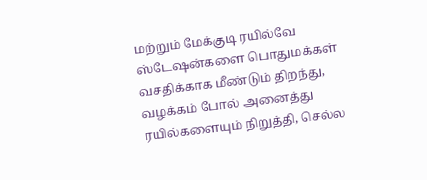மற்றும் மேக்குடி ரயில்வே ஸ்டேஷன்களை பொதுமக்கள் வசதிக்காக மீண்டும் திறந்து, வழக்கம் போல் அனைத்து ரயில்களையும் நிறுத்தி, செல்ல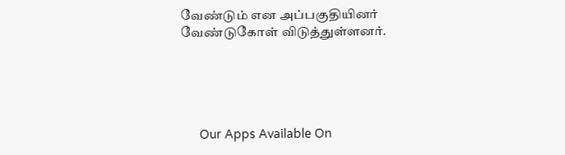வேண்டும் என அப்பகுதியினர் வேண்டுகோள் விடுத்துள்ளனர்.





      Our Apps Available On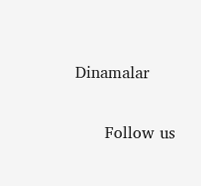Dinamalar

      Follow us